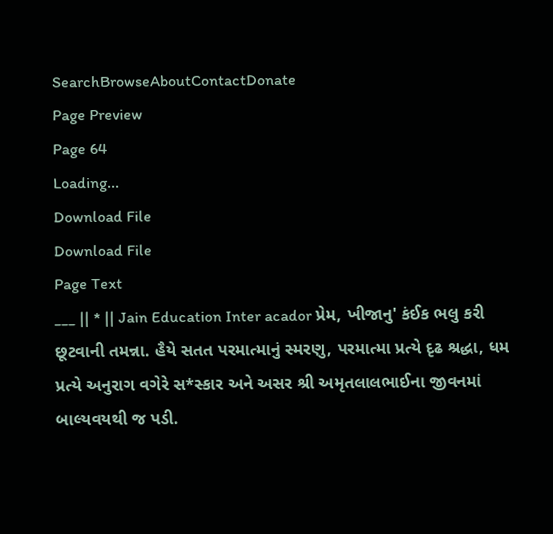SearchBrowseAboutContactDonate
Page Preview
Page 64
Loading...
Download File
Download File
Page Text
___ || * || Jain Education Inter acador પ્રેમ, ખીજાનુ' કંઈક ભલુ કરી છૂટવાની તમન્ના. હૈયે સતત પરમાત્માનું સ્મરણુ, પરમાત્મા પ્રત્યે દૃઢ શ્રદ્ધા, ધમ પ્રત્યે અનુરાગ વગેરે સ*સ્કાર અને અસર શ્રી અમૃતલાલભાઈના જીવનમાં બાલ્યવયથી જ પડી.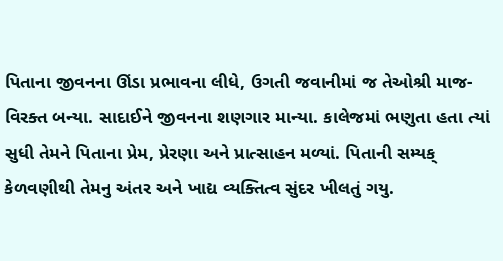પિતાના જીવનના ઊંડા પ્રભાવના લીધે, ઉગતી જવાનીમાં જ તેઓશ્રી માજ- વિરક્ત બન્યા. સાદાઈને જીવનના શણગાર માન્યા. કાલેજમાં ભણુતા હતા ત્યાં સુધી તેમને પિતાના પ્રેમ, પ્રેરણા અને પ્રાત્સાહન મળ્યાં. પિતાની સમ્યક્ કેળવણીથી તેમનુ અંતર અને ખાદ્ય વ્યક્તિત્વ સુંદર ખીલતું ગયુ.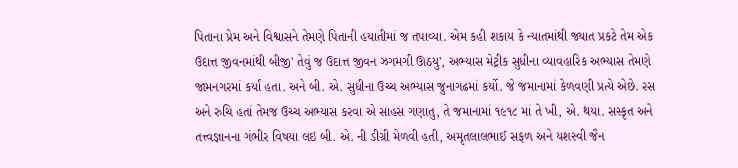પિતાના પ્રેમ અને વિશ્વાસને તેમણે પિતાની હયાતીમાં જ તપાવ્યા. એમ કહી શકાય કે ન્યાતમાંથી જ્યાત પ્રકટે તેમ એક ઉદાત્ત જીવનમાંથી બીજી' તેવું જ ઉદાત્ત જીવન ઝગમગી ઊઠયુ', અભ્યાસ મેટ્રીક સુધીના વ્યાવહારિક અભ્યાસ તેમણે જામનગરમાં કર્યાં હતા. અને બી. એ. સુધીના ઉચ્ચ અભ્યાસ જુનાગઢમાં કર્યો. જે જમાનામાં કેળવણી પ્રત્યે એછે. રસ અને રુચિ હતાં તેમજ ઉચ્ચ અભ્યાસ કરવા એ સાહસ ગણાતુ, તે જમાનામાં ૧૯૧૮ માં તે ખી, એ. થયા. સસ્કૃત અને તત્ત્વજ્ઞાનના ગંભીર વિષયા લઇ બી. એ. ની ડીગ્રી મેળવી હતી, અમૃતલાલભાઈ સફળ અને યશસ્વી જૈન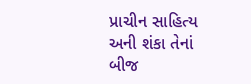પ્રાચીન સાહિત્ય અની શંકા તેનાં બીજ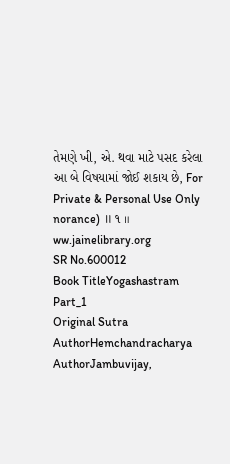તેમણે ખી, એ. થવા માટે પસદ કરેલા આ બે વિષયામાં જોઈ શકાય છે, For Private & Personal Use Only norance) ॥ ૧ ॥ ww.jainelibrary.org
SR No.600012
Book TitleYogashastram Part_1
Original Sutra AuthorHemchandracharya
AuthorJambuvijay,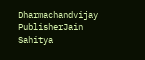Dharmachandvijay
PublisherJain Sahitya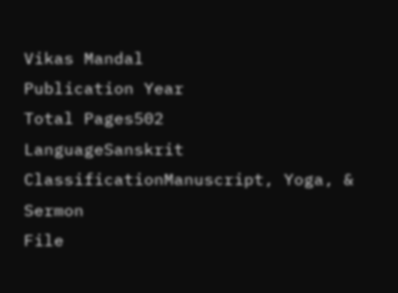Vikas Mandal
Publication Year
Total Pages502
LanguageSanskrit
ClassificationManuscript, Yoga, & Sermon
File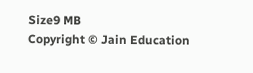Size9 MB
Copyright © Jain Education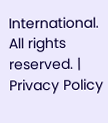International. All rights reserved. | Privacy Policy